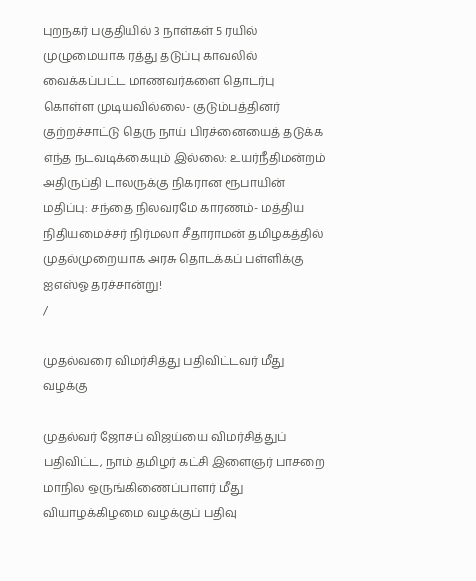புறநகர் பகுதியில் 3 நாள்கள் 5 ரயில் முழுமையாக ரத்து தடுப்பு காவலில் வைக்கப்பட்ட மாணவர்களை தொடர்பு கொள்ள முடியவில்லை- குடும்பத்தினர் குற்றச்சாட்டு தெரு நாய் பிரச்னையைத் தடுக்க எந்த நடவடிக்கையும் இல்லை: உயர்நீதிமன்றம் அதிருப்தி டாலருக்கு நிகரான ரூபாயின் மதிப்பு: சந்தை நிலவரமே காரணம்- மத்திய நிதியமைச்சர் நிர்மலா சீதாராமன் தமிழகத்தில் முதல்முறையாக அரசு தொடக்கப் பள்ளிக்கு ஐஎஸ்ஓ தரச்சான்று!
/

முதல்வரை விமர்சித்து பதிவிட்டவர் மீது வழக்கு

முதல்வர் ஜோசப் விஜய்யை விமர்சித்துப் பதிவிட்ட, நாம் தமிழர் கட்சி இளைஞர் பாசறை மாநில ஒருங்கிணைப்பாளர் மீது வியாழக்கிழமை வழக்குப் பதிவு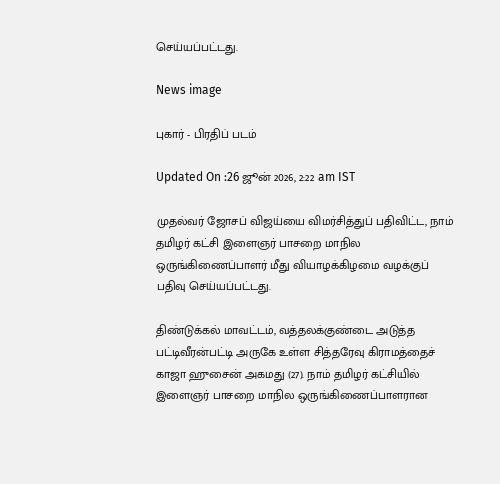செய்யப்பட்டது.

News image

புகார் - பிரதிப் படம்

Updated On :26 ஜூன் 2026, 2:22 am IST

முதல்வர் ஜோசப் விஜய்யை விமர்சித்துப் பதிவிட்ட, நாம் தமிழர் கட்சி இளைஞர் பாசறை மாநில ஒருங்கிணைப்பாளர் மீது வியாழக்கிழமை வழக்குப் பதிவு செய்யப்பட்டது.

திண்டுக்கல் மாவட்டம், வத்தலக்குண்டை அடுத்த பட்டிவீரன்பட்டி அருகே உள்ள சித்தரேவு கிராமத்தைச் காஜா ஹுசைன் அகமது (27). நாம் தமிழர் கட்சியில் இளைஞர் பாசறை மாநில ஒருங்கிணைப்பாளரான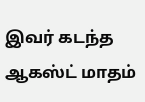இவர் கடந்த ஆகஸ்ட் மாதம்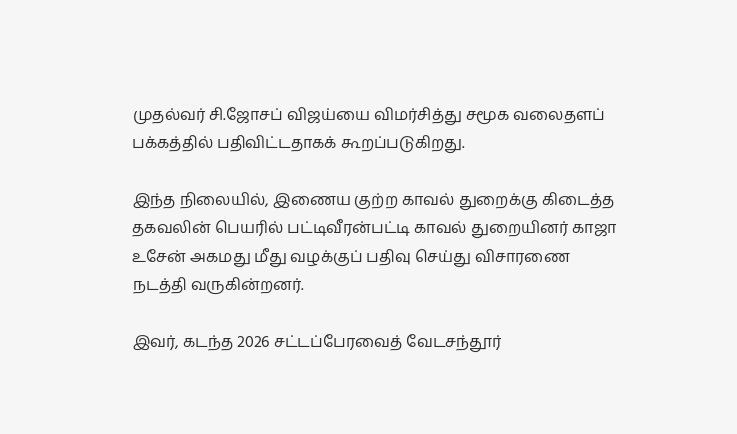முதல்வர் சி.ஜோசப் விஜய்யை விமர்சித்து சமூக வலைதளப் பக்கத்தில் பதிவிட்டதாகக் கூறப்படுகிறது.

இந்த நிலையில், இணைய குற்ற காவல் துறைக்கு கிடைத்த தகவலின் பெயரில் பட்டிவீரன்பட்டி காவல் துறையினர் காஜா உசேன் அகமது மீது வழக்குப் பதிவு செய்து விசாரணை நடத்தி வருகின்றனர்.

இவர், கடந்த 2026 சட்டப்பேரவைத் வேடசந்தூர்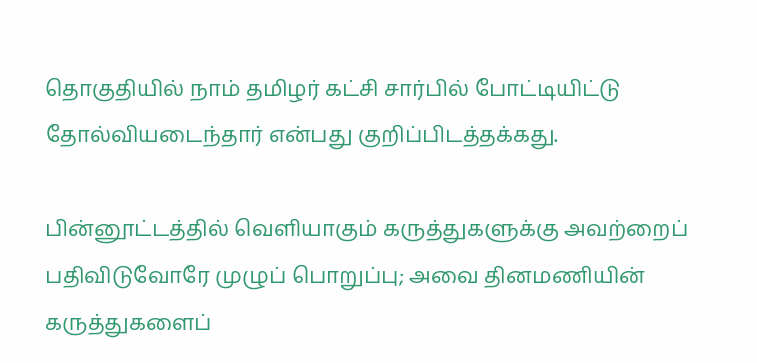தொகுதியில் நாம் தமிழர் கட்சி சார்பில் போட்டியிட்டு தோல்வியடைந்தார் என்பது குறிப்பிடத்தக்கது.

பின்னூட்டத்தில் வெளியாகும் கருத்துகளுக்கு அவற்றைப் பதிவிடுவோரே முழுப் பொறுப்பு; அவை தினமணியின் கருத்துகளைப்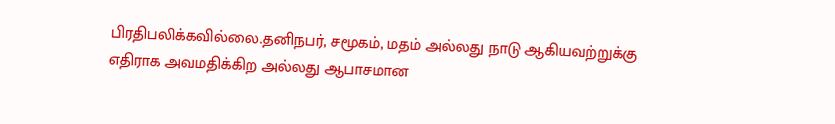பிரதிபலிக்கவில்லை.தனிநபர், சமூகம், மதம் அல்லது நாடு ஆகியவற்றுக்கு எதிராக அவமதிக்கிற அல்லது ஆபாசமான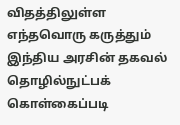விதத்திலுள்ள எந்தவொரு கருத்தும் இந்திய அரசின் தகவல் தொழில்நுட்பக் கொள்கைப்படி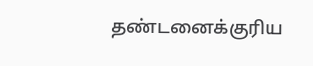தண்டனைக்குரிய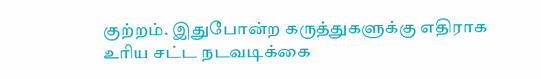குற்றம். இதுபோன்ற கருத்துகளுக்கு எதிராக உரிய சட்ட நடவடிக்கை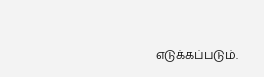எடுக்கப்படும்.